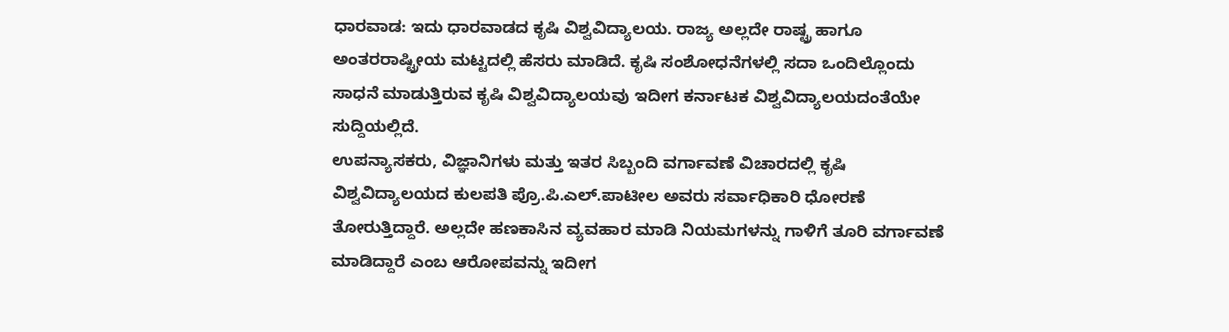ಧಾರವಾಡ: ಇದು ಧಾರವಾಡದ ಕೃಷಿ ವಿಶ್ವವಿದ್ಯಾಲಯ. ರಾಜ್ಯ ಅಲ್ಲದೇ ರಾಷ್ಟ್ರ ಹಾಗೂ ಅಂತರರಾಷ್ಟ್ರೀಯ ಮಟ್ಟದಲ್ಲಿ ಹೆಸರು ಮಾಡಿದೆ. ಕೃಷಿ ಸಂಶೋಧನೆಗಳಲ್ಲಿ ಸದಾ ಒಂದಿಲ್ಲೊಂದು ಸಾಧನೆ ಮಾಡುತ್ತಿರುವ ಕೃಷಿ ವಿಶ್ವವಿದ್ಯಾಲಯವು ಇದೀಗ ಕರ್ನಾಟಕ ವಿಶ್ವವಿದ್ಯಾಲಯದಂತೆಯೇ ಸುದ್ದಿಯಲ್ಲಿದೆ.
ಉಪನ್ಯಾಸಕರು, ವಿಜ್ಞಾನಿಗಳು ಮತ್ತು ಇತರ ಸಿಬ್ಬಂದಿ ವರ್ಗಾವಣೆ ವಿಚಾರದಲ್ಲಿ ಕೃಷಿ ವಿಶ್ವವಿದ್ಯಾಲಯದ ಕುಲಪತಿ ಪ್ರೊ.ಪಿ.ಎಲ್.ಪಾಟೀಲ ಅವರು ಸರ್ವಾಧಿಕಾರಿ ಧೋರಣೆ ತೋರುತ್ತಿದ್ದಾರೆ. ಅಲ್ಲದೇ ಹಣಕಾಸಿನ ವ್ಯವಹಾರ ಮಾಡಿ ನಿಯಮಗಳನ್ನು ಗಾಳಿಗೆ ತೂರಿ ವರ್ಗಾವಣೆ ಮಾಡಿದ್ದಾರೆ ಎಂಬ ಆರೋಪವನ್ನು ಇದೀಗ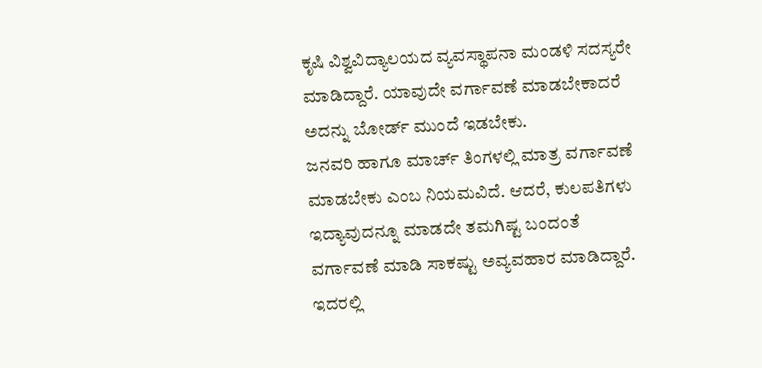ಕೃಷಿ ವಿಶ್ವವಿದ್ಯಾಲಯದ ವ್ಯವಸ್ಥಾಪನಾ ಮಂಡಳಿ ಸದಸ್ಯರೇ ಮಾಡಿದ್ದಾರೆ. ಯಾವುದೇ ವರ್ಗಾವಣೆ ಮಾಡಬೇಕಾದರೆ ಅದನ್ನು ಬೋರ್ಡ್ ಮುಂದೆ ಇಡಬೇಕು.
ಜನವರಿ ಹಾಗೂ ಮಾರ್ಚ್ ತಿಂಗಳಲ್ಲಿ ಮಾತ್ರ ವರ್ಗಾವಣೆ ಮಾಡಬೇಕು ಎಂಬ ನಿಯಮವಿದೆ. ಆದರೆ, ಕುಲಪತಿಗಳು ಇದ್ಯಾವುದನ್ನೂ ಮಾಡದೇ ತಮಗಿಷ್ಟ ಬಂದಂತೆ ವರ್ಗಾವಣೆ ಮಾಡಿ ಸಾಕಷ್ಟು ಅವ್ಯವಹಾರ ಮಾಡಿದ್ದಾರೆ. ಇದರಲ್ಲಿ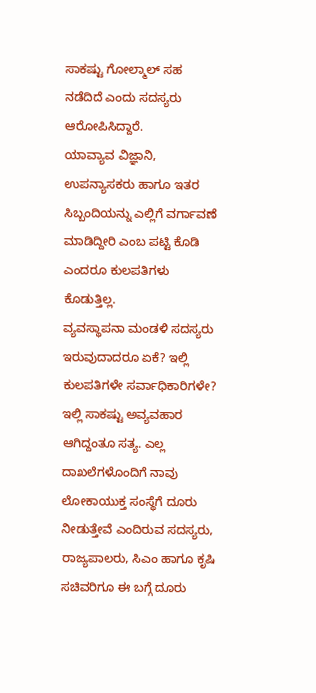ಸಾಕಷ್ಟು ಗೋಲ್ಮಾಲ್ ಸಹ ನಡೆದಿದೆ ಎಂದು ಸದಸ್ಯರು ಆರೋಪಿಸಿದ್ದಾರೆ.
ಯಾವ್ಯಾವ ವಿಜ್ಞಾನಿ, ಉಪನ್ಯಾಸಕರು ಹಾಗೂ ಇತರ ಸಿಬ್ಬಂದಿಯನ್ನು ಎಲ್ಲಿಗೆ ವರ್ಗಾವಣೆ ಮಾಡಿದ್ದೀರಿ ಎಂಬ ಪಟ್ಟಿ ಕೊಡಿ ಎಂದರೂ ಕುಲಪತಿಗಳು ಕೊಡುತ್ತಿಲ್ಲ.
ವ್ಯವಸ್ಥಾಪನಾ ಮಂಡಳಿ ಸದಸ್ಯರು ಇರುವುದಾದರೂ ಏಕೆ? ಇಲ್ಲಿ ಕುಲಪತಿಗಳೇ ಸರ್ವಾಧಿಕಾರಿಗಳೇ? ಇಲ್ಲಿ ಸಾಕಷ್ಟು ಅವ್ಯವಹಾರ ಆಗಿದ್ದಂತೂ ಸತ್ಯ. ಎಲ್ಲ ದಾಖಲೆಗಳೊಂದಿಗೆ ನಾವು ಲೋಕಾಯುಕ್ತ ಸಂಸ್ಥೆಗೆ ದೂರು ನೀಡುತ್ತೇವೆ ಎಂದಿರುವ ಸದಸ್ಯರು, ರಾಜ್ಯಪಾಲರು, ಸಿಎಂ ಹಾಗೂ ಕೃಷಿ ಸಚಿವರಿಗೂ ಈ ಬಗ್ಗೆ ದೂರು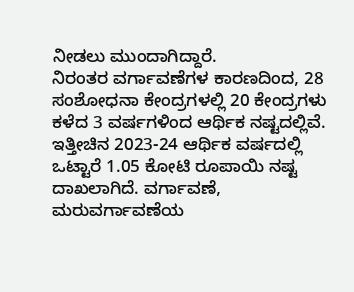ನೀಡಲು ಮುಂದಾಗಿದ್ದಾರೆ.
ನಿರಂತರ ವರ್ಗಾವಣೆಗಳ ಕಾರಣದಿಂದ, 28 ಸಂಶೋಧನಾ ಕೇಂದ್ರಗಳಲ್ಲಿ 20 ಕೇಂದ್ರಗಳು ಕಳೆದ 3 ವರ್ಷಗಳಿಂದ ಆರ್ಥಿಕ ನಷ್ಟದಲ್ಲಿವೆ.
ಇತ್ತೀಚಿನ 2023-24 ಆರ್ಥಿಕ ವರ್ಷದಲ್ಲಿ ಒಟ್ಟಾರೆ 1.05 ಕೋಟಿ ರೂಪಾಯಿ ನಷ್ಟ ದಾಖಲಾಗಿದೆ. ವರ್ಗಾವಣೆ, ಮರುವರ್ಗಾವಣೆಯ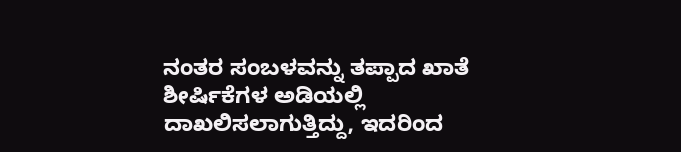ನಂತರ ಸಂಬಳವನ್ನು ತಪ್ಪಾದ ಖಾತೆ ಶೀರ್ಷಿಕೆಗಳ ಅಡಿಯಲ್ಲಿ ದಾಖಲಿಸಲಾಗುತ್ತಿದ್ದು, ಇದರಿಂದ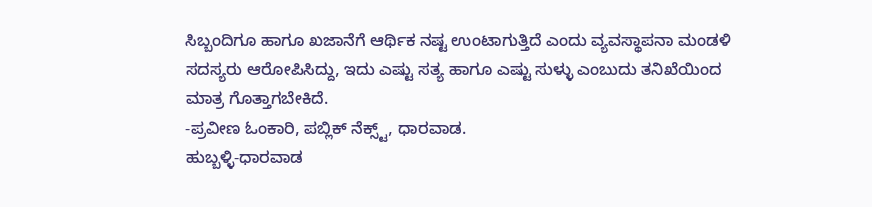ಸಿಬ್ಬಂದಿಗೂ ಹಾಗೂ ಖಜಾನೆಗೆ ಆರ್ಥಿಕ ನಷ್ಟ ಉಂಟಾಗುತ್ತಿದೆ ಎಂದು ವ್ಯವಸ್ಥಾಪನಾ ಮಂಡಳಿ ಸದಸ್ಯರು ಆರೋಪಿಸಿದ್ದು, ಇದು ಎಷ್ಟು ಸತ್ಯ ಹಾಗೂ ಎಷ್ಟು ಸುಳ್ಳು ಎಂಬುದು ತನಿಖೆಯಿಂದ ಮಾತ್ರ ಗೊತ್ತಾಗಬೇಕಿದೆ.
-ಪ್ರವೀಣ ಓಂಕಾರಿ, ಪಬ್ಲಿಕ್ ನೆಕ್ಸ್ಟ್, ಧಾರವಾಡ.
ಹುಬ್ಬಳ್ಳಿ-ಧಾರವಾಡ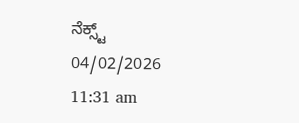ನೆಕ್ಸ್ಟ್
04/02/2026 11:31 am